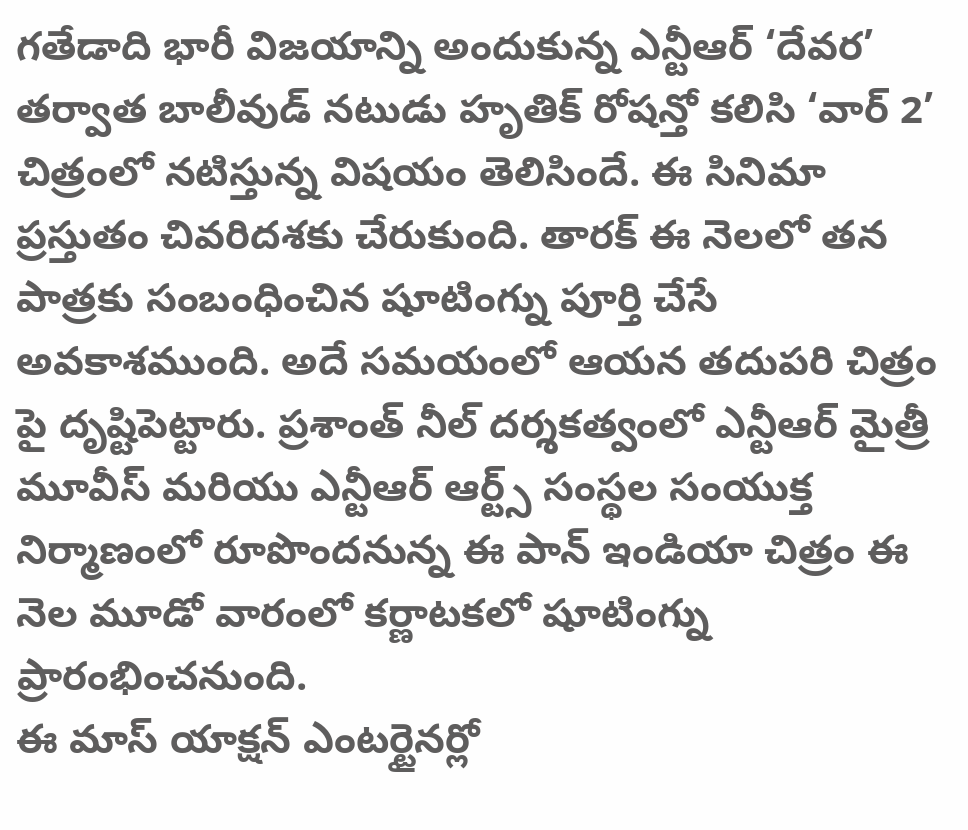గతేడాది భారీ విజయాన్ని అందుకున్న ఎన్టీఆర్ ‘దేవర’ తర్వాత బాలీవుడ్ నటుడు హృతిక్ రోషన్తో కలిసి ‘వార్ 2’ చిత్రంలో నటిస్తున్న విషయం తెలిసిందే. ఈ సినిమా ప్రస్తుతం చివరిదశకు చేరుకుంది. తారక్ ఈ నెలలో తన పాత్రకు సంబంధించిన షూటింగ్ను పూర్తి చేసే అవకాశముంది. అదే సమయంలో ఆయన తదుపరి చిత్రం పై దృష్టిపెట్టారు. ప్రశాంత్ నీల్ దర్శకత్వంలో ఎన్టీఆర్ మైత్రీ మూవీస్ మరియు ఎన్టీఆర్ ఆర్ట్స్ సంస్థల సంయుక్త నిర్మాణంలో రూపొందనున్న ఈ పాన్ ఇండియా చిత్రం ఈ నెల మూడో వారంలో కర్ణాటకలో షూటింగ్ను ప్రారంభించనుంది.
ఈ మాస్ యాక్షన్ ఎంటర్టైనర్లో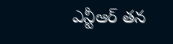ఎన్టీఆర్ తన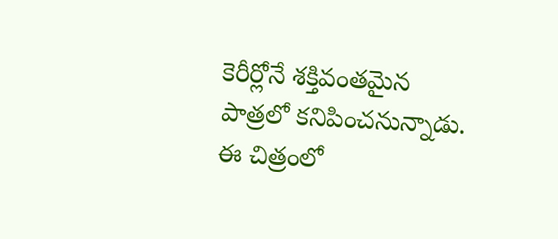కెరీర్లోనే శక్తివంతమైన పాత్రలో కనిపించనున్నాడు. ఈ చిత్రంలో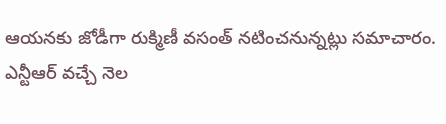ఆయనకు జోడీగా రుక్మిణీ వసంత్ నటించనున్నట్లు సమాచారం. ఎన్టీఆర్ వచ్చే నెల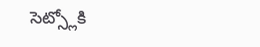సెట్స్లోకి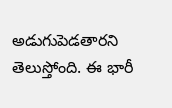అడుగుపెడతారని తెలుస్తోంది. ఈ భారీ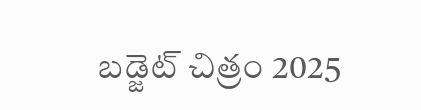బడ్జెట్ చిత్రం 2025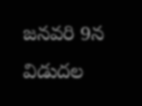జనవరి 9న విడుదల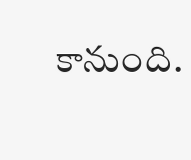కానుంది.